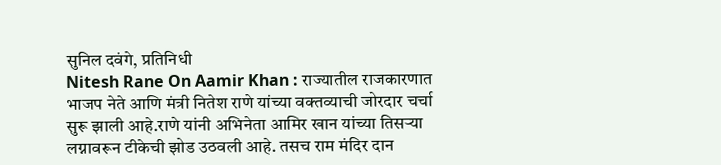सुनिल दवंगे, प्रतिनिधी
Nitesh Rane On Aamir Khan : राज्यातील राजकारणात भाजप नेते आणि मंत्री नितेश राणे यांच्या वक्तव्याची जोरदार चर्चा सुरू झाली आहे.राणे यांनी अभिनेता आमिर खान यांच्या तिसऱ्या लग्नावरून टीकेची झोड उठवली आहे. तसच राम मंदिर दान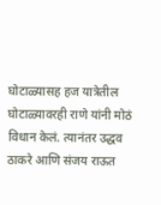घोटाळ्यासह हज यात्रेतील घोटाळ्यावरही राणे यांनी मोठं विधान केलं. त्यानंतर उद्धव ठाकरे आणि संजय राऊत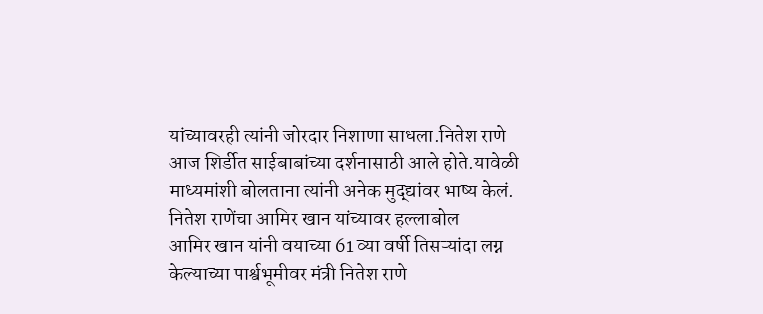यांच्यावरही त्यांनी जोरदार निशाणा साधला.नितेश राणे आज शिर्डीत साईबाबांच्या दर्शनासाठी आले होते.यावेळी माध्यमांशी बोलताना त्यांनी अनेक मुद्द्यांवर भाष्य केलं.
नितेश राणेंचा आमिर खान यांच्यावर हल्लाबोल
आमिर खान यांनी वयाच्या 61 व्या वर्षी तिसऱ्यांदा लग्न केल्याच्या पार्श्वभूमीवर मंत्री नितेश राणे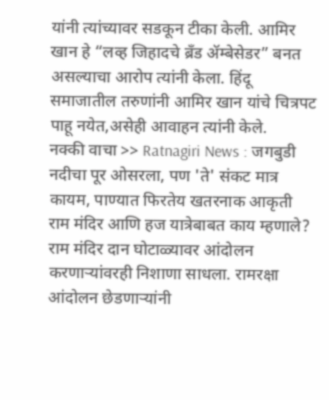यांनी त्यांच्यावर सडकून टीका केली. आमिर खान हे “लव्ह जिहादचे ब्रँड ॲम्बेसेडर” बनत असल्याचा आरोप त्यांनी केला. हिंदू समाजातील तरुणांनी आमिर खान यांचे चित्रपट पाहू नयेत,असेही आवाहन त्यांनी केले.
नक्की वाचा >> Ratnagiri News : जगबुडी नदीचा पूर ओसरला, पण 'ते' संकट मात्र कायम, पाण्यात फिरतेय खतरनाक आकृती
राम मंदिर आणि हज यात्रेबाबत काय म्हणाले?
राम मंदिर दान घोटाळ्यावर आंदोलन करणाऱ्यांवरही निशाणा साधला. रामरक्षा आंदोलन छेडणाऱ्यांनी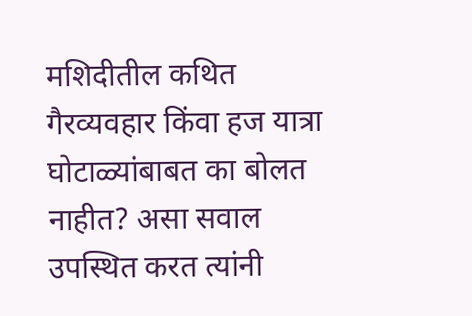मशिदीतील कथित गैरव्यवहार किंवा हज यात्रा घोटाळ्यांबाबत का बोलत नाहीत? असा सवाल उपस्थित करत त्यांनी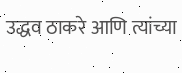उद्धव ठाकरे आणि त्यांच्या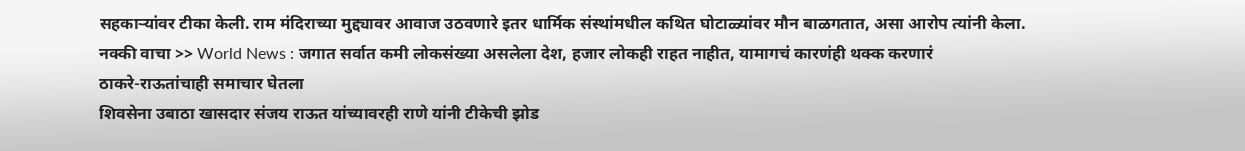सहकाऱ्यांवर टीका केली. राम मंदिराच्या मुद्द्यावर आवाज उठवणारे इतर धार्मिक संस्थांमधील कथित घोटाळ्यांवर मौन बाळगतात, असा आरोप त्यांनी केला.
नक्की वाचा >> World News : जगात सर्वात कमी लोकसंख्या असलेला देश, हजार लोकही राहत नाहीत, यामागचं कारणंही थक्क करणारं
ठाकरे-राऊतांचाही समाचार घेतला
शिवसेना उबाठा खासदार संजय राऊत यांच्यावरही राणे यांनी टीकेची झोड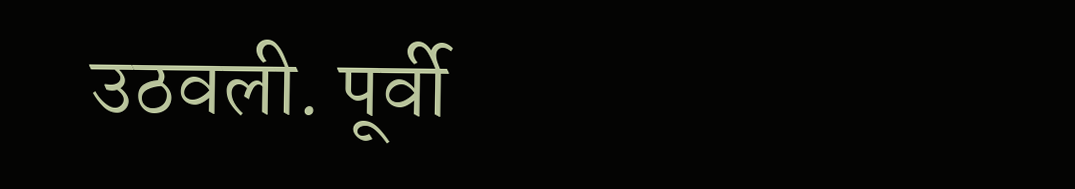उठवली. पूर्वी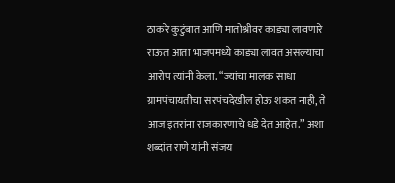ठाकरे कुटुंबात आणि मातोश्रीवर काड्या लावणारे राऊत आता भाजपमध्ये काड्या लावत असल्याचा आरोप त्यांनी केला. “ज्यांचा मालक साधा ग्रामपंचायतीचा सरपंचदेखील होऊ शकत नाही, ते आज इतरांना राजकारणाचे धडे देत आहेत.” अशा शब्दांत राणे यांनी संजय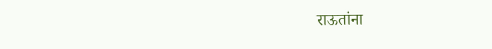राऊतांना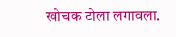खोचक टोला लगावला.